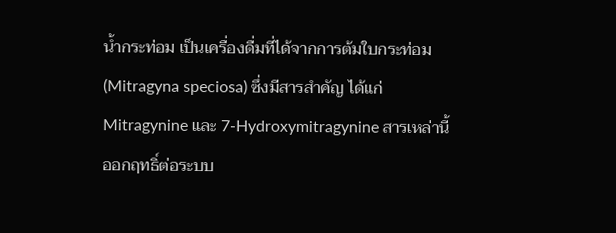น้ำกระท่อม เป็นเครื่องดื่มที่ได้จากการต้มใบกระท่อม (Mitragyna speciosa) ซึ่งมีสารสำคัญ ได้แก่ Mitragynine และ 7-Hydroxymitragynine สารเหล่านี้ออกฤทธิ์ต่อระบบ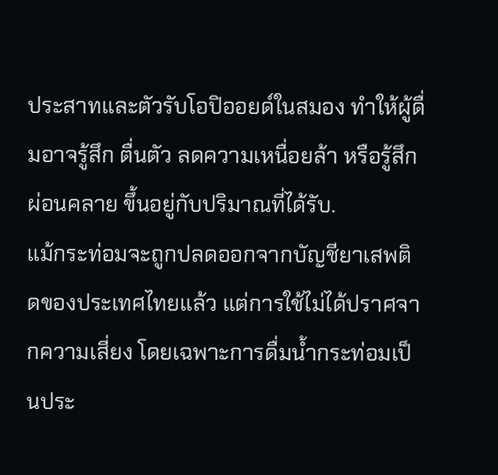ประสาทและตัวรับโอปิออยด์ในสมอง ทำให้ผู้ดื่มอาจรู้สึก ตื่นตัว ลดความเหนื่อยล้า หรือรู้สึกผ่อนคลาย ขึ้นอยู่กับปริมาณที่ได้รับ.
แม้กระท่อมจะถูกปลดออกจากบัญชียาเสพติดของประเทศไทยแล้ว แต่การใช้ไม่ได้ปราศจากความเสี่ยง โดยเฉพาะการดื่มน้ำกระท่อมเป็นประ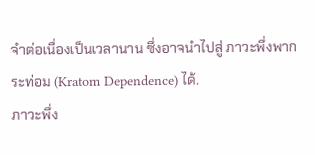จำต่อเนื่องเป็นเวลานาน ซึ่งอาจนำไปสู่ ภาวะพึ่งพากระท่อม (Kratom Dependence) ได้.
ภาวะพึ่ง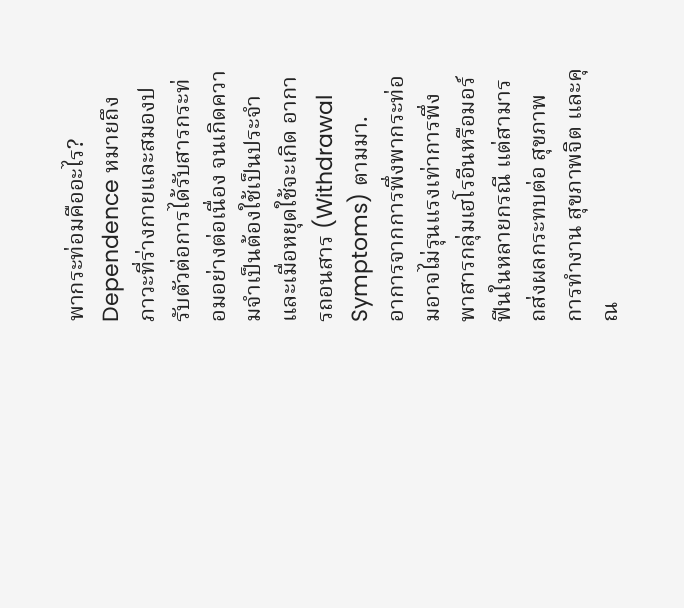พากระท่อมคืออะไร?
Dependence หมายถึง ภาวะที่ร่างกายและสมองปรับตัวต่อการได้รับสารกระท่อมอย่างต่อเนื่อง จนเกิดความจำเป็นต้องใช้เป็นประจำ และเมื่อหยุดใช้จะเกิด อาการถอนสาร (Withdrawal Symptoms) ตามมา.
อาการจากการพึ่งพากระท่อมอาจไม่รุนแรงเท่าการพึ่งพาสารกลุ่มเฮโรอีนหรือมอร์ฟีนในหลายกรณี แต่สามารถส่งผลกระทบต่อ สุขภาพ การทำงาน สุขภาพจิต และคุณ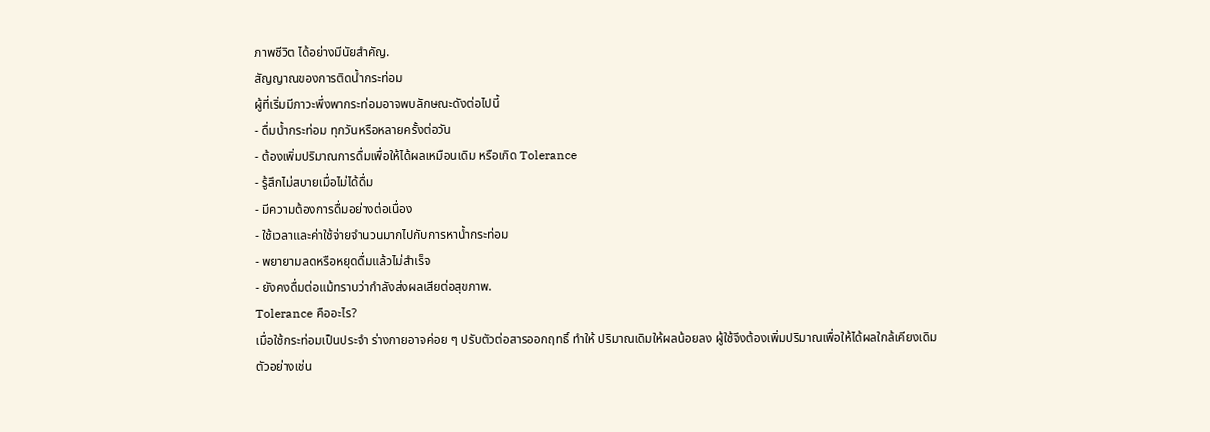ภาพชีวิต ได้อย่างมีนัยสำคัญ.
สัญญาณของการติดน้ำกระท่อม
ผู้ที่เริ่มมีภาวะพึ่งพากระท่อมอาจพบลักษณะดังต่อไปนี้
- ดื่มน้ำกระท่อม ทุกวันหรือหลายครั้งต่อวัน
- ต้องเพิ่มปริมาณการดื่มเพื่อให้ได้ผลเหมือนเดิม หรือเกิด Tolerance
- รู้สึกไม่สบายเมื่อไม่ได้ดื่ม
- มีความต้องการดื่มอย่างต่อเนื่อง
- ใช้เวลาและค่าใช้จ่ายจำนวนมากไปกับการหาน้ำกระท่อม
- พยายามลดหรือหยุดดื่มแล้วไม่สำเร็จ
- ยังคงดื่มต่อแม้ทราบว่ากำลังส่งผลเสียต่อสุขภาพ.
Tolerance คืออะไร?
เมื่อใช้กระท่อมเป็นประจำ ร่างกายอาจค่อย ๆ ปรับตัวต่อสารออกฤทธิ์ ทำให้ ปริมาณเดิมให้ผลน้อยลง ผู้ใช้จึงต้องเพิ่มปริมาณเพื่อให้ได้ผลใกล้เคียงเดิม
ตัวอย่างเช่น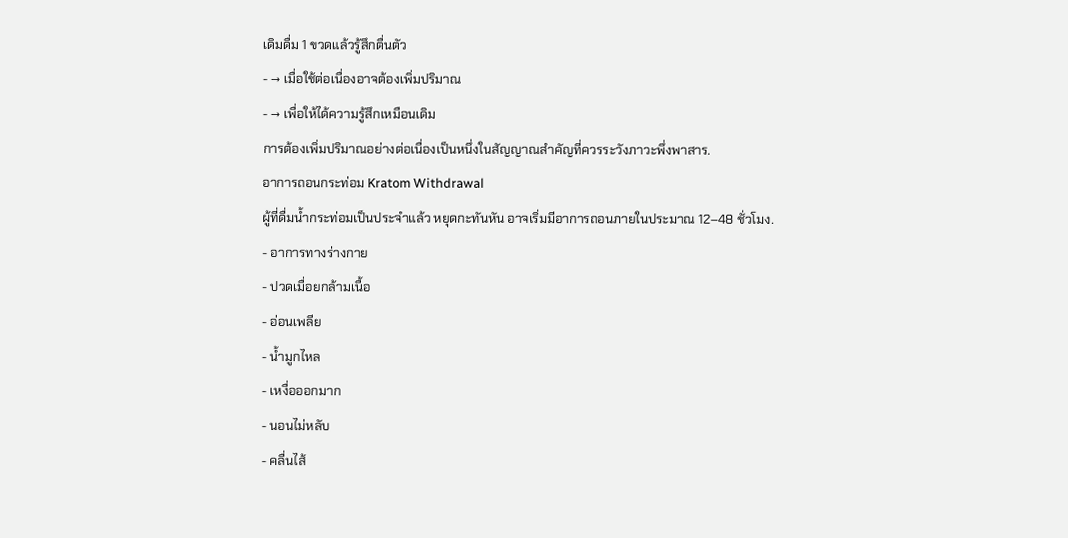เดิมดื่ม 1 ขวดแล้วรู้สึกตื่นตัว
- → เมื่อใช้ต่อเนื่องอาจต้องเพิ่มปริมาณ
- → เพื่อให้ได้ความรู้สึกเหมือนเดิม
การต้องเพิ่มปริมาณอย่างต่อเนื่องเป็นหนึ่งในสัญญาณสำคัญที่ควรระวังภาวะพึ่งพาสาร.
อาการถอนกระท่อม Kratom Withdrawal
ผู้ที่ดื่มน้ำกระท่อมเป็นประจำแล้ว หยุดกะทันหัน อาจเริ่มมีอาการถอนภายในประมาณ 12–48 ชั่วโมง.
- อาการทางร่างกาย
- ปวดเมื่อยกล้ามเนื้อ
- อ่อนเพลีย
- น้ำมูกไหล
- เหงื่อออกมาก
- นอนไม่หลับ
- คลื่นไส้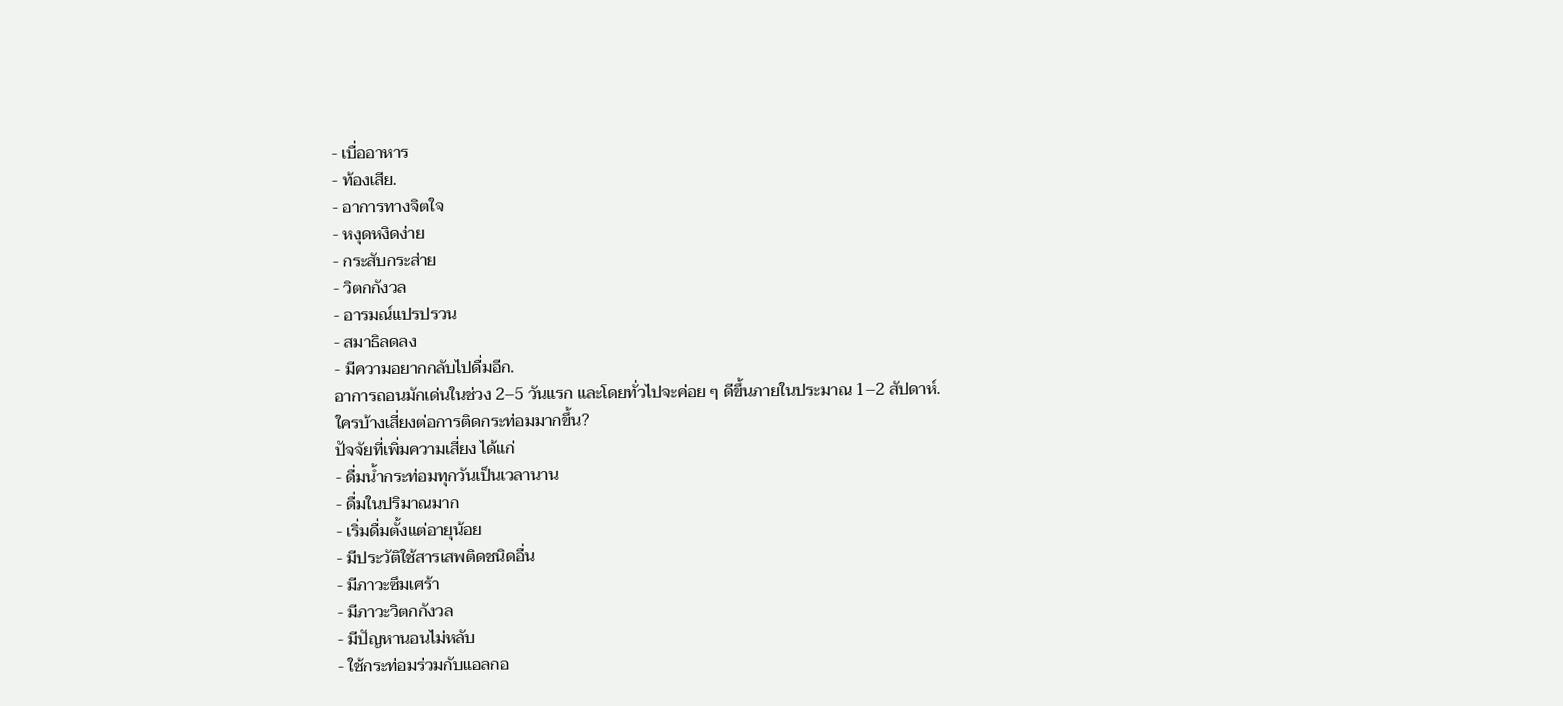- เบื่ออาหาร
- ท้องเสีย.
- อาการทางจิตใจ
- หงุดหงิดง่าย
- กระสับกระส่าย
- วิตกกังวล
- อารมณ์แปรปรวน
- สมาธิลดลง
- มีความอยากกลับไปดื่มอีก.
อาการถอนมักเด่นในช่วง 2–5 วันแรก และโดยทั่วไปจะค่อย ๆ ดีขึ้นภายในประมาณ 1–2 สัปดาห์.
ใครบ้างเสี่ยงต่อการติดกระท่อมมากขึ้น?
ปัจจัยที่เพิ่มความเสี่ยง ได้แก่
- ดื่มน้ำกระท่อมทุกวันเป็นเวลานาน
- ดื่มในปริมาณมาก
- เริ่มดื่มตั้งแต่อายุน้อย
- มีประวัติใช้สารเสพติดชนิดอื่น
- มีภาวะซึมเศร้า
- มีภาวะวิตกกังวล
- มีปัญหานอนไม่หลับ
- ใช้กระท่อมร่วมกับแอลกอ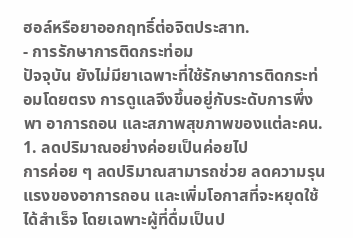ฮอล์หรือยาออกฤทธิ์ต่อจิตประสาท.
- การรักษาการติดกระท่อม
ปัจจุบัน ยังไม่มียาเฉพาะที่ใช้รักษาการติดกระท่อมโดยตรง การดูแลจึงขึ้นอยู่กับระดับการพึ่งพา อาการถอน และสภาพสุขภาพของแต่ละคน.
1. ลดปริมาณอย่างค่อยเป็นค่อยไป
การค่อย ๆ ลดปริมาณสามารถช่วย ลดความรุนแรงของอาการถอน และเพิ่มโอกาสที่จะหยุดใช้ได้สำเร็จ โดยเฉพาะผู้ที่ดื่มเป็นป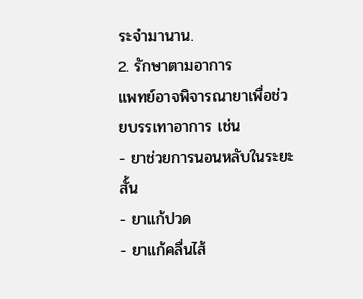ระจำมานาน.
2. รักษาตามอาการ
แพทย์อาจพิจารณายาเพื่อช่วยบรรเทาอาการ เช่น
- ยาช่วยการนอนหลับในระยะสั้น
- ยาแก้ปวด
- ยาแก้คลื่นไส้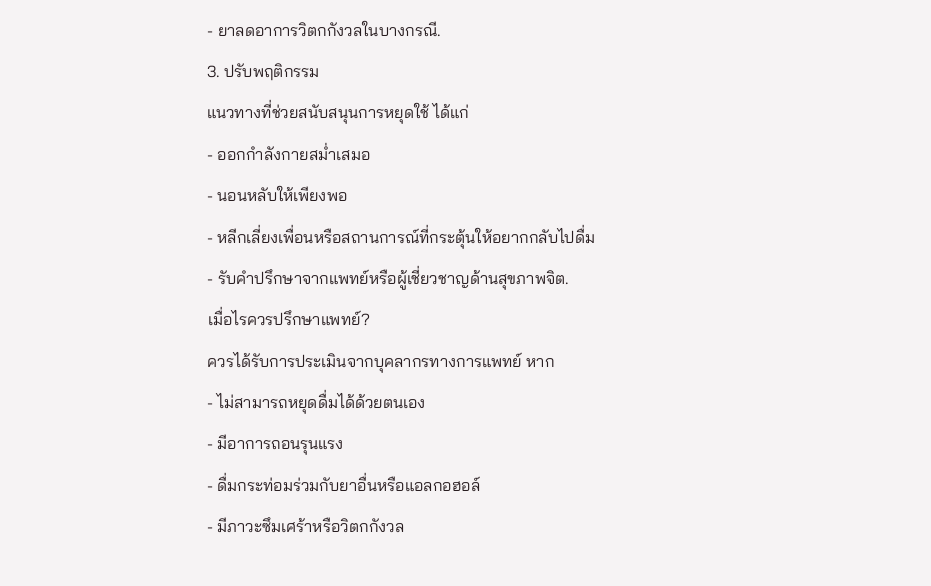- ยาลดอาการวิตกกังวลในบางกรณี.
3. ปรับพฤติกรรม
แนวทางที่ช่วยสนับสนุนการหยุดใช้ ได้แก่
- ออกกำลังกายสม่ำเสมอ
- นอนหลับให้เพียงพอ
- หลีกเลี่ยงเพื่อนหรือสถานการณ์ที่กระตุ้นให้อยากกลับไปดื่ม
- รับคำปรึกษาจากแพทย์หรือผู้เชี่ยวชาญด้านสุขภาพจิต.
เมื่อไรควรปรึกษาแพทย์?
ควรได้รับการประเมินจากบุคลากรทางการแพทย์ หาก
- ไม่สามารถหยุดดื่มได้ด้วยตนเอง
- มีอาการถอนรุนแรง
- ดื่มกระท่อมร่วมกับยาอื่นหรือแอลกอฮอล์
- มีภาวะซึมเศร้าหรือวิตกกังวล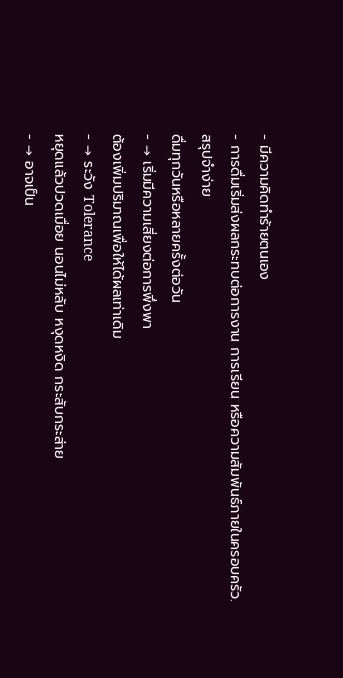- มีความคิดทำร้ายตนเอง
- การดื่มเริ่มส่งผลกระทบต่อการงาน การเรียน หรือความสัมพันธ์ภายในครอบครัว.
สรุปจำง่าย
ดื่มทุกวันหรือหลายครั้งต่อวัน
- → เริ่มมีความเสี่ยงต่อการพึ่งพา
ต้องเพิ่มปริมาณเพื่อให้ได้ผลเท่าเดิม
- → ระวัง Tolerance
หยุดแล้วปวดเมื่อย นอนไม่หลับ หงุดหงิด กระสับกระส่าย
- → อาจเป็น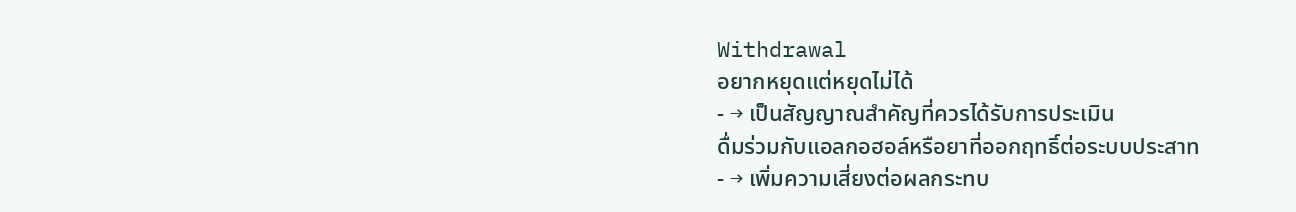Withdrawal
อยากหยุดแต่หยุดไม่ได้
- → เป็นสัญญาณสำคัญที่ควรได้รับการประเมิน
ดื่มร่วมกับแอลกอฮอล์หรือยาที่ออกฤทธิ์ต่อระบบประสาท
- → เพิ่มความเสี่ยงต่อผลกระทบ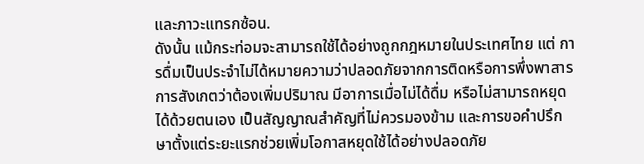และภาวะแทรกซ้อน.
ดังนั้น แม้กระท่อมจะสามารถใช้ได้อย่างถูกกฎหมายในประเทศไทย แต่ การดื่มเป็นประจำไม่ได้หมายความว่าปลอดภัยจากการติดหรือการพึ่งพาสาร การสังเกตว่าต้องเพิ่มปริมาณ มีอาการเมื่อไม่ได้ดื่ม หรือไม่สามารถหยุดได้ด้วยตนเอง เป็นสัญญาณสำคัญที่ไม่ควรมองข้าม และการขอคำปรึกษาตั้งแต่ระยะแรกช่วยเพิ่มโอกาสหยุดใช้ได้อย่างปลอดภัย